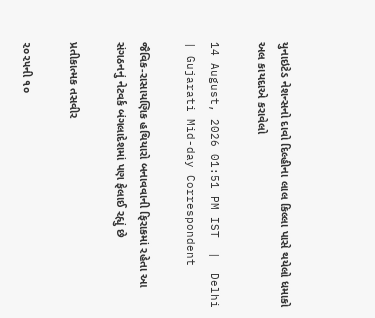યુનાઇટેડ નેશન્સનો દાવો દિલ્હીના લાલ કિલ્લા પાસે થયેલો ધમાકો અલ કાયદાએ કરાવેલો

14 August, 2026 01:51 PM IST  |  Delhi | Gujarati Mid-day Correspondent

જૈવિક-રાસાયણિક હથિયારો બનાવવાની ફિરાકમાં રહેતા આ સંગઠનનું નેટવર્ક બંગલાદેશમાં પણ ફેલાઈ રહ્યું છે

પ્રતીકાત્મક તસવીર

૨૦૨૫ની ૧૦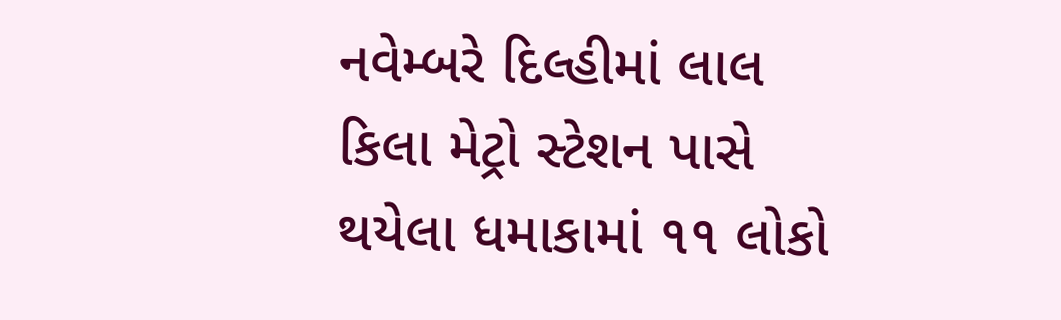નવેમ્બરે દિલ્હીમાં લાલ કિલા મેટ્રો સ્ટેશન પાસે થયેલા ધમાકામાં ૧૧ લોકો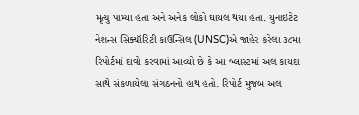મૃત્યુ પામ્યા હતા અને અનેક લોકો ઘાયલ થયા હતા. યુનાઇટેટ નેશન્સ સિક્યૉરિટી કાઉન્સિલ (UNSC)એ જાહેર કરેલા ૩૮મા રિપોર્ટમાં દાવો કરવામાં આવ્યો છે કે આ બ્લાસ્ટમાં અલ કાયદા સાથે સંકળાયેલા સંગઠનનો હાથ હતો. રિપોર્ટ મુજબ અલ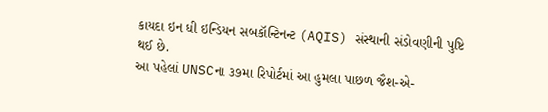કાયદા ઇન ધી ઇન્ડિયન સબકૉન્ટિનન્ટ (AQIS) સંસ્થાની સંડોવણીની પુષ્ટિ થઈ છે.
આ પહેલાં UNSCના ૩૭મા રિપોર્ટમાં આ હુમલા પાછળ જૈશ-એ-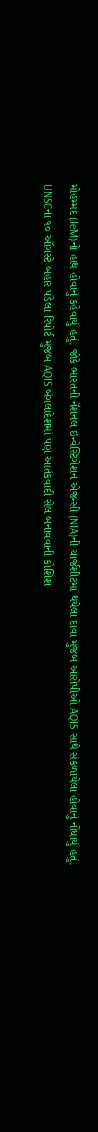મોહમ્મદ (JeM)નો હાથ હોવાનું કહેવાયું હતું. જોકે ભારતની નૅશનલ ઇન્વેસ્ટિગેશન એજન્સી (NIA)ની ચાર્જશીટમાં થયેલા દાવા મુજબ આરોપીઓ AQIS સાથે સંકળાયેલા હોવાનું નોંધાયું હતું.
UNSCના ૧૦ ઑગસ્ટે બહાર પડેલા રિપોર્ટ મુજબ AQIS બંગલાદેશમાં પણ આતંકવાદી સેલ બનાવવાની કોશિશ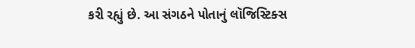કરી રહ્યું છે. આ સંગઠને પોતાનું લૉજિસ્ટિક્સ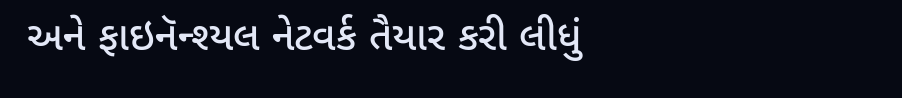અને ફાઇનૅન્શ્યલ નેટવર્ક તૈયાર કરી લીધું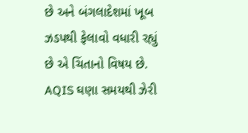છે અને બંગલાદેશમાં ખૂબ ઝડપથી ફેલાવો વધારી રહ્યું છે એ ચિંતાનો વિષય છે. AQIS ઘણા સમયથી ઝેરી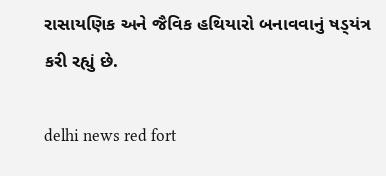રાસાયણિક અને જૈવિક હથિયારો બનાવવાનું ષડ્‍યંત્ર કરી રહ્યું છે.

delhi news red fort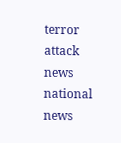terror attack news national news